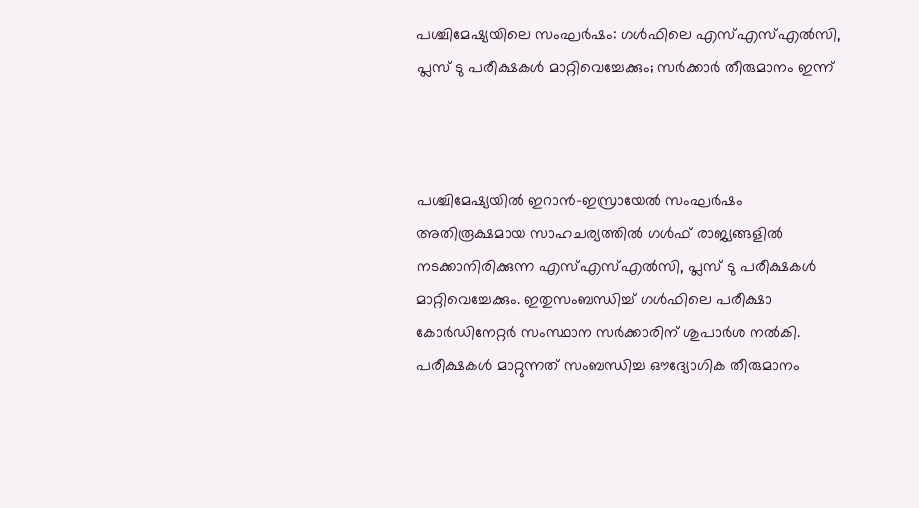പശ്ചിമേഷ്യയിലെ സംഘര്‍ഷം: ഗള്‍ഫിലെ എസ്‍എസ്എല്‍സി, പ്ലസ് ടു പരീക്ഷകള്‍ മാറ്റിവെച്ചേക്കും; സര്‍ക്കാര്‍ തീരുമാനം ഇന്ന്



പശ്ചിമേഷ്യയില്‍ ഇറാന്‍-ഇസ്രായേല്‍ സംഘര്‍ഷം അതിരൂക്ഷമായ സാഹചര്യത്തില്‍ ഗള്‍ഫ് രാജ്യങ്ങളില്‍ നടക്കാനിരിക്കുന്ന എസ്‍എസ്എല്‍സി, പ്ലസ് ടു പരീക്ഷകള്‍ മാറ്റിവെച്ചേക്കും. ഇതുസംബന്ധിച്ച് ഗള്‍ഫിലെ പരീക്ഷാ കോര്‍ഡിനേറ്റര്‍ സംസ്ഥാന സര്‍ക്കാരിന് ശുപാര്‍ശ നല്‍കി. പരീക്ഷകള്‍ മാറ്റുന്നത് സംബന്ധിച്ച ഔദ്യോഗിക തീരുമാനം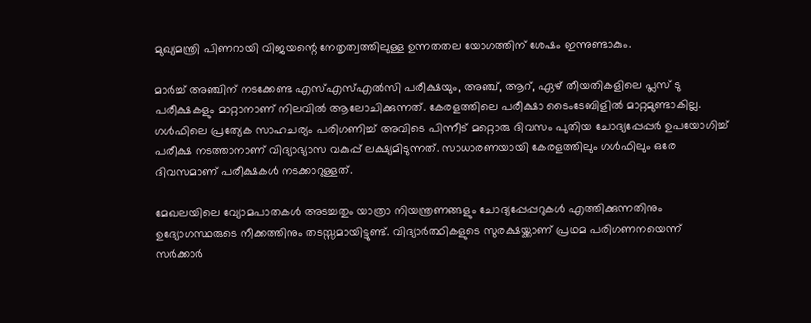മുഖ്യമന്ത്രി പിണറായി വിജയന്റെ നേതൃത്വത്തിലുള്ള ഉന്നതതല യോഗത്തിന് ശേഷം ഇന്നുണ്ടാകും.

മാര്‍ച്ച് അഞ്ചിന് നടക്കേണ്ട എസ്‍എസ്എല്‍സി പരീക്ഷയും, അഞ്ച്, ആറ്, ഏഴ് തീയതികളിലെ പ്ലസ് ടു പരീക്ഷകളും മാറ്റാനാണ് നിലവില്‍ ആലോചിക്കുന്നത്. കേരളത്തിലെ പരീക്ഷാ ടൈംടേബിളില്‍ മാറ്റമുണ്ടാകില്ല. ഗള്‍ഫിലെ പ്രത്യേക സാഹചര്യം പരിഗണിച്ച് അവിടെ പിന്നീട് മറ്റൊരു ദിവസം പുതിയ ചോദ്യപ്പേപ്പര്‍ ഉപയോഗിച്ച് പരീക്ഷ നടത്താനാണ് വിദ്യാഭ്യാസ വകുപ്പ് ലക്ഷ്യമിടുന്നത്. സാധാരണയായി കേരളത്തിലും ഗള്‍ഫിലും ഒരേ ദിവസമാണ് പരീക്ഷകള്‍ നടക്കാറുള്ളത്.

മേഖലയിലെ വ്യോമപാതകള്‍ അടച്ചതും യാത്രാ നിയന്ത്രണങ്ങളും ചോദ്യപ്പേപ്പറുകള്‍ എത്തിക്കുന്നതിനും ഉദ്യോഗസ്ഥരുടെ നീക്കത്തിനും തടസ്സമായിട്ടുണ്ട്. വിദ്യാര്‍ത്ഥികളുടെ സുരക്ഷയ്ക്കാണ് പ്രഥമ പരിഗണനയെന്ന് സര്‍ക്കാര്‍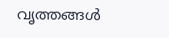വൃത്തങ്ങള്‍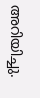അറിയിച്ചു.